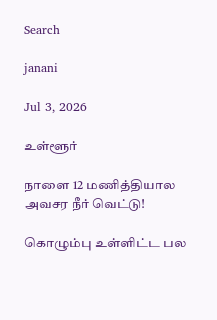Search

janani

Jul 3, 2026

உள்ளூர்

நாளை 12 மணித்தியால அவசர நீர் வெட்டு!

கொழும்பு உள்ளிட்ட பல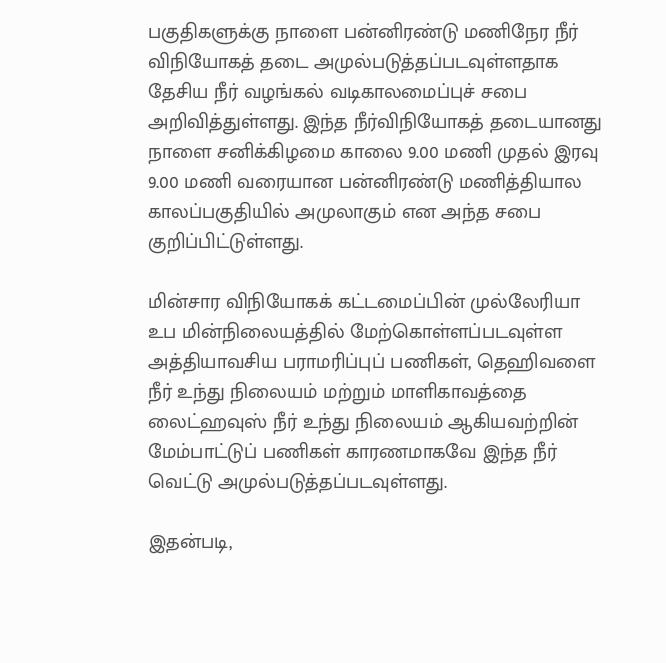பகுதிகளுக்கு நாளை பன்னிரண்டு மணிநேர நீர் விநியோகத் தடை அமுல்படுத்தப்படவுள்ளதாக தேசிய நீர் வழங்கல் வடிகாலமைப்புச் சபை அறிவித்துள்ளது. இந்த நீர்விநியோகத் தடையானது நாளை சனிக்கிழமை காலை 9.00 மணி முதல் இரவு 9.00 மணி வரையான பன்னிரண்டு மணித்தியால காலப்பகுதியில் அமுலாகும் என அந்த சபை குறிப்பிட்டுள்ளது.

மின்சார விநியோகக் கட்டமைப்பின் முல்லேரியா உப மின்நிலையத்தில் மேற்கொள்ளப்படவுள்ள அத்தியாவசிய பராமரிப்புப் பணிகள், தெஹிவளை நீர் உந்து நிலையம் மற்றும் மாளிகாவத்தை லைட்ஹவுஸ் நீர் உந்து நிலையம் ஆகியவற்றின் மேம்பாட்டுப் பணிகள் காரணமாகவே இந்த நீர் வெட்டு அமுல்படுத்தப்படவுள்ளது.

இதன்படி,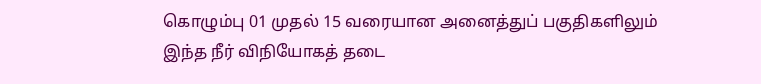கொழும்பு 01 முதல் 15 வரையான அனைத்துப் பகுதிகளிலும் இந்த நீர் விநியோகத் தடை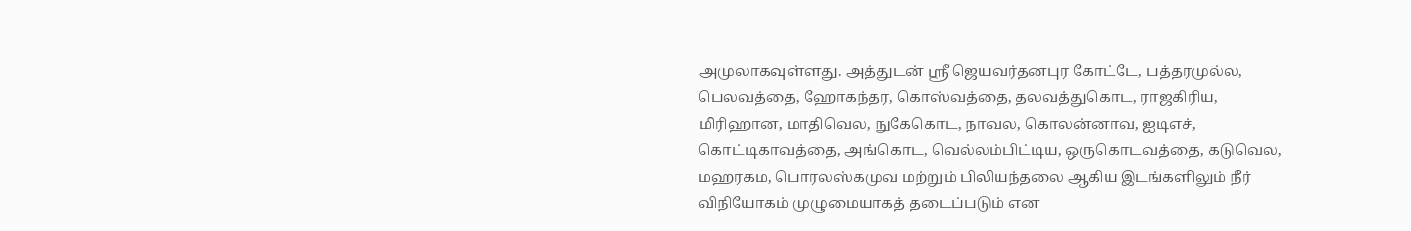அமுலாகவுள்ளது. அத்துடன் ஸ்ரீ ஜெயவர்தனபுர கோட்டே, பத்தரமுல்ல, பெலவத்தை, ஹோகந்தர, கொஸ்வத்தை, தலவத்துகொட, ராஜகிரிய, மிரிஹான, மாதிவெல, நுகேகொட, நாவல, கொலன்னாவ, ஐடிஎச், கொட்டிகாவத்தை, அங்கொட, வெல்லம்பிட்டிய, ஒருகொடவத்தை, கடுவெல, மஹரகம, பொரலஸ்கமுவ மற்றும் பிலியந்தலை ஆகிய இடங்களிலும் நீர் விநியோகம் முழுமையாகத் தடைப்படும் என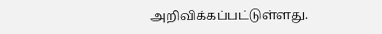அறிவிக்கப்பட்டுள்ளது.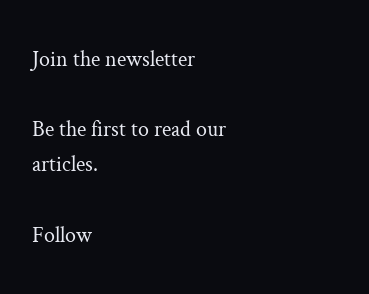Join the newsletter

Be the first to read our articles.

Follow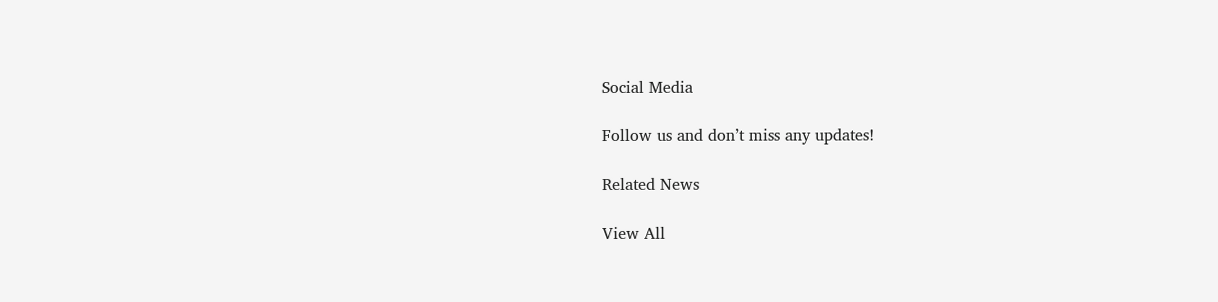Social Media

Follow us and don’t miss any updates!

Related News

View All